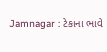Jamnagar : ટેકાના ભાવે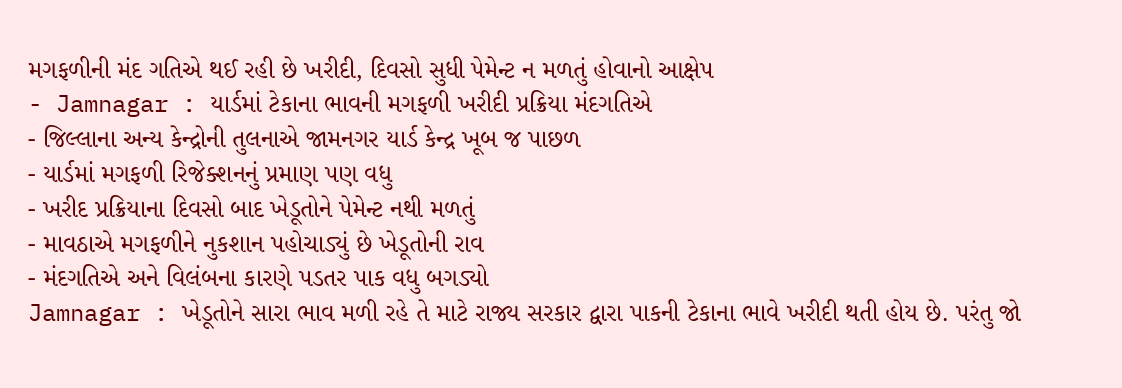મગફળીની મંદ ગતિએ થઈ રહી છે ખરીદી, દિવસો સુધી પેમેન્ટ ન મળતું હોવાનો આક્ષેપ
- Jamnagar : યાર્ડમાં ટેકાના ભાવની મગફળી ખરીદી પ્રક્રિયા મંદગતિએ
- જિલ્લાના અન્ય કેન્દ્રોની તુલનાએ જામનગર યાર્ડ કેન્દ્ર ખૂબ જ પાછળ
- યાર્ડમાં મગફળી રિજેક્શનનું પ્રમાણ પણ વધુ
- ખરીદ પ્રક્રિયાના દિવસો બાદ ખેડૂતોને પેમેન્ટ નથી મળતું
- માવઠાએ મગફળીને નુકશાન પહોચાડ્યું છે ખેડૂતોની રાવ
- મંદગતિએ અને વિલંબના કારણે પડતર પાક વધુ બગડ્યો
Jamnagar : ખેડૂતોને સારા ભાવ મળી રહે તે માટે રાજ્ય સરકાર દ્વારા પાકની ટેકાના ભાવે ખરીદી થતી હોય છે. પરંતુ જો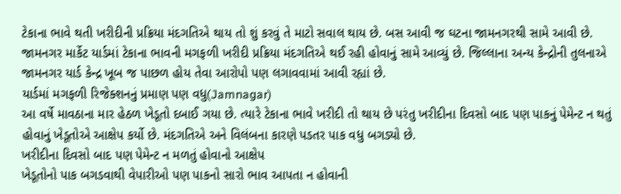ટેકાના ભાવે થતી ખરીદીની પ્રક્રિયા મંદગતિએ થાય તો શું કરવું તે માટો સવાલ થાય છે. બસ આવી જ ઘટના જામનગરથી સામે આવી છે. જામનગર માર્કેટ યાર્ડમાં ટેકાના ભાવની મગફળી ખરીદી પ્રક્રિયા મંદગતિએ થઈ રહી હોવાનું સામે આવ્યું છે. જિલ્લાના અન્ય કેન્દ્રોની તુલનાએ જામનગર યાર્ડ કેન્દ્ર ખૂબ જ પાછળ હોય તેવા આરોપો પણ લગાવવામાં આવી રહ્યાં છે.
યાર્ડમાં મગફળી રિજેક્શનનું પ્રમાણ પણ વધુ(Jamnagar)
આ વર્ષે માવઠાના માર હેઠળ ખેડૂતો દબાઈ ગયા છે. ત્યારે ટેકાના ભાવે ખરીદી તો થાય છે પરંતુ ખરીદીના દિવસો બાદ પણ પાકનું પેમેન્ટ ન થતું હોવાનું ખેડૂતોએ આક્ષેપ કર્યો છે. મંદગતિએ અને વિલંબના કારણે પડતર પાક વધુ બગડ્યો છે.
ખરીદીના દિવસો બાદ પણ પેમેન્ટ ન મળતું હોવાનો આક્ષેપ
ખેડૂતોનો પાક બગડવાથી વેપારીઓ પણ પાકનો સારો ભાવ આપતા ન હોવાની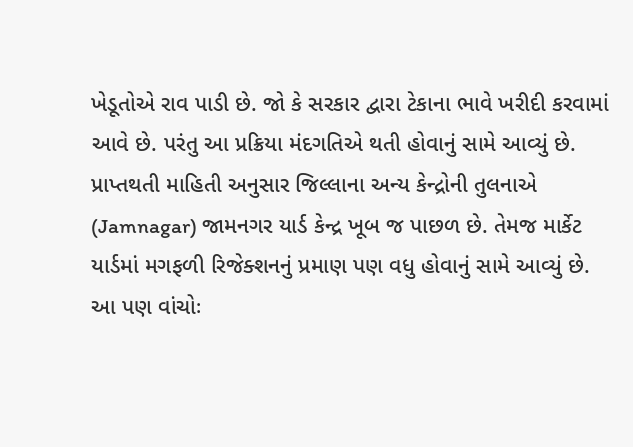ખેડૂતોએ રાવ પાડી છે. જો કે સરકાર દ્વારા ટેકાના ભાવે ખરીદી કરવામાં આવે છે. પરંતુ આ પ્રક્રિયા મંદગતિએ થતી હોવાનું સામે આવ્યું છે. પ્રાપ્તથતી માહિતી અનુસાર જિલ્લાના અન્ય કેન્દ્રોની તુલનાએ (Jamnagar) જામનગર યાર્ડ કેન્દ્ર ખૂબ જ પાછળ છે. તેમજ માર્કેટ યાર્ડમાં મગફળી રિજેક્શનનું પ્રમાણ પણ વધુ હોવાનું સામે આવ્યું છે.
આ પણ વાંચોઃ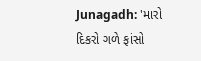Junagadh: 'મારો દિકરો ગળે ફાંસો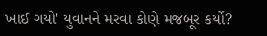ખાઈ ગયો' યુવાનને મરવા કોણે મજબૂર કર્યો?